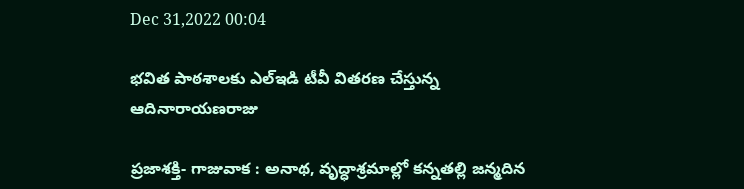Dec 31,2022 00:04

భవిత పాఠశాలకు ఎల్‌ఇడి టీవీ వితరణ చేస్తున్న ఆదినారాయణరాజు

ప్రజాశక్తి- గాజువాక : అనాథ, వృద్ధాశ్రమాల్లో కన్నతల్లి జన్మదిన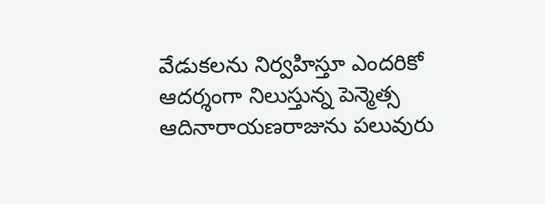వేడుకలను నిర్వహిస్తూ ఎందరికో ఆదర్శంగా నిలుస్తున్న పెన్మెత్స ఆదినారాయణరాజును పలువురు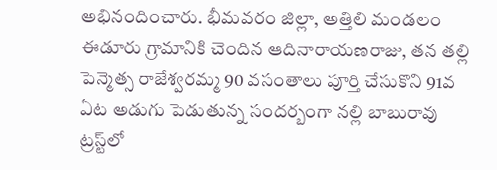అభినందించారు. భీమవరం జిల్లా, అత్తిలి మండలం ఈడూరు గ్రామానికి చెందిన ఆదినారాయణరాజు, తన తల్లి పెన్మెత్స రాజేశ్వరమ్మ 90 వసంతాలు పూర్తి చేసుకొని 91వ ఏట అడుగు పెడుతున్న సందర్బంగా నల్లి బాబురావు ట్రస్ట్‌లో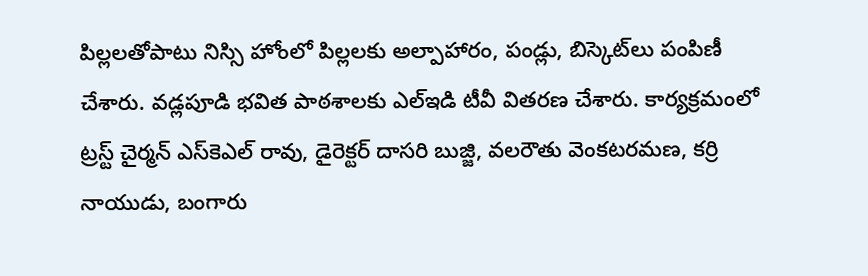పిల్లలతోపాటు నిస్సి హోంలో పిల్లలకు అల్పాహారం, పండ్లు, బిస్కెట్‌లు పంపిణీ చేశారు. వడ్లపూడి భవిత పాఠశాలకు ఎల్‌ఇడి టీవీ వితరణ చేశారు. కార్యక్రమంలో ట్రస్ట్‌ చైర్మన్‌ ఎస్‌కెఎల్‌ రావు, డైరెక్టర్‌ దాసరి బుజ్జి, వలరౌతు వెంకటరమణ, కర్రి నాయుడు, బంగారు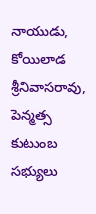నాయుడు, కోయిలాడ శ్రీనివాసరావు, పెన్మత్స కుటుంబ సభ్యులు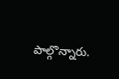పాల్గొన్నారు.